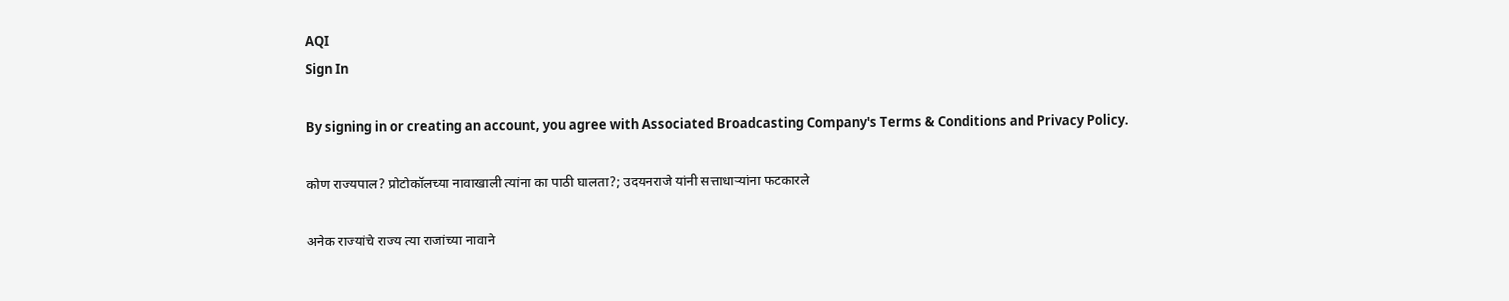AQI
Sign In

By signing in or creating an account, you agree with Associated Broadcasting Company's Terms & Conditions and Privacy Policy.

कोण राज्यपाल? प्रोटोकॉलच्या नावाखाली त्यांना का पाठी घालता?; उदयनराजे यांनी सत्ताधाऱ्यांना फटकारले

अनेक राज्यांचे राज्य त्या राजांच्या नावाने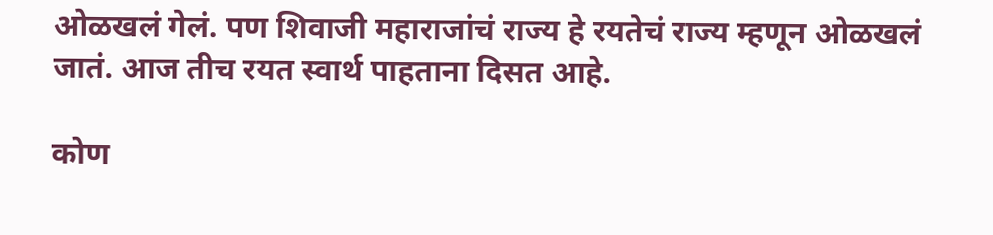ओळखलं गेलं. पण शिवाजी महाराजांचं राज्य हे रयतेचं राज्य म्हणून ओळखलं जातं. आज तीच रयत स्वार्थ पाहताना दिसत आहे.

कोण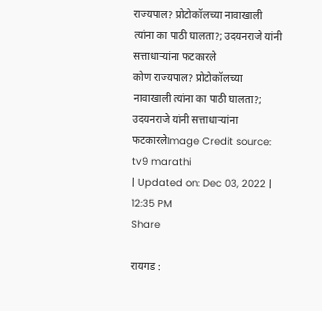राज्यपाल? प्रोटोकॉलच्या नावाखाली त्यांना का पाठी घालता?; उदयनराजे यांनी सत्ताधाऱ्यांना फटकारले
कोण राज्यपाल? प्रोटोकॉलच्या नावाखाली त्यांना का पाठी घालता?; उदयनराजे यांनी सत्ताधाऱ्यांना फटकारलेImage Credit source: tv9 marathi
| Updated on: Dec 03, 2022 | 12:35 PM
Share

रायगड :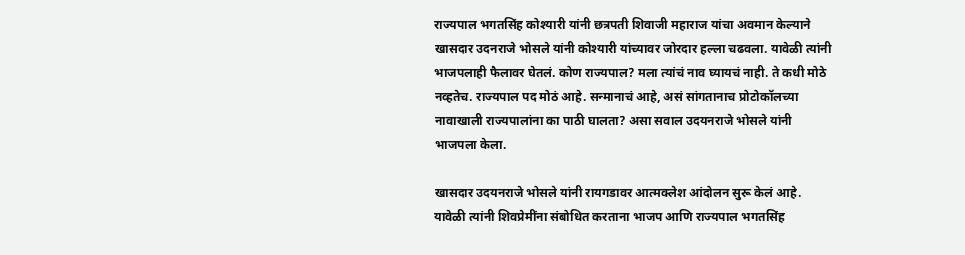राज्यपाल भगतसिंह कोश्यारी यांनी छत्रपती शिवाजी महाराज यांचा अवमान केल्याने खासदार उदनराजे भोसले यांनी कोश्यारी यांच्यावर जोरदार हल्ला चढवला. यावेळी त्यांनी भाजपलाही फैलावर घेतलं. कोण राज्यपाल? मला त्यांचं नाव घ्यायचं नाही. ते कधी मोठे नव्हतेच. राज्यपाल पद मोठं आहे. सन्मानाचं आहे, असं सांगतानाच प्रोटोकॉलच्या नावाखाली राज्यपालांना का पाठी घालता? असा सवाल उदयनराजे भोसले यांनी भाजपला केला.

खासदार उदयनराजे भोसले यांनी रायगडावर आत्मक्लेश आंदोलन सुरू केलं आहे. यावेळी त्यांनी शिवप्रेमींना संबोधित करताना भाजप आणि राज्यपाल भगतसिंह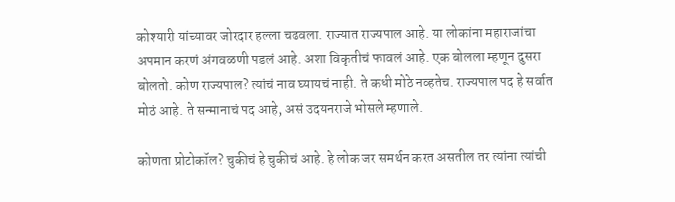कोश्यारी यांच्यावर जोरदार हल्ला चढवला. राज्यात राज्यपाल आहे. या लोकांना महाराजांचा अपमान करणं अंगवळणी पडलं आहे. अशा विकृतीचं फावलं आहे. एक बोलला म्हणून दुसरा बोलतो. कोण राज्यपाल? त्यांचं नाव घ्यायचं नाही. ते कधी मोठे नव्हतेच. राज्यपाल पद हे सर्वात मोठं आहे. ते सन्मानाचं पद आहे, असं उदयनराजे भोसले म्हणाले.

कोणता प्रोटोकॉल? चुकीचं हे चुकीचं आहे. हे लोक जर समर्थन करत असतील तर त्यांना त्यांची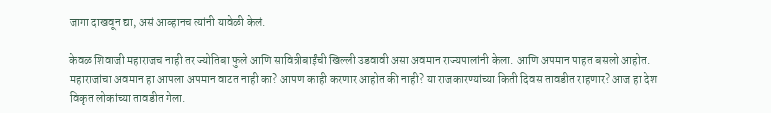जागा दाखवून द्या, असं आव्हानच त्यांनी यावेळी केलं.

केवळ शिवाजी महाराजच नाही तर ज्योतिबा फुले आणि सावित्रीबाईंची खिल्ली उडवावी असा अवमान राज्यपालांनी केला. आणि अपमान पाहत बसलो आहोत. महाराजांचा अवमान हा आपला अपमान वाटत नाही का? आपण काही करणार आहोत की नाही? या राजकारण्यांच्या किती दिवस तावडीत राहणार? आज हा देश विकृत लोकांच्या तावडीत गेला.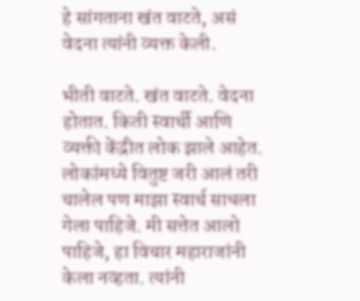हे सांगताना खंत वाटते, असं वेदना त्यांनी व्यक्त केली.

भीती वाटते. खंत वाटते. वेदना होतात. किती स्वार्थी आणि व्यक्ती केंद्रीत लोक झाले आहेत. लोकांमध्ये वितुष्ट जरी आलं तरी चालेल पण माझा स्वार्थ साधला गेला पाहिजे. मी सत्तेत आलो पाहिजे, हा विचार महाराजांनी केला नव्हता. त्यांनी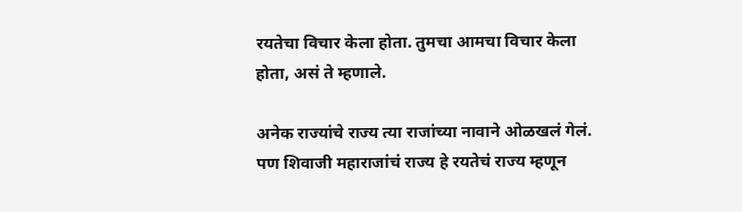रयतेचा विचार केला होता. तुमचा आमचा विचार केला होता, असं ते म्हणाले.

अनेक राज्यांचे राज्य त्या राजांच्या नावाने ओळखलं गेलं. पण शिवाजी महाराजांचं राज्य हे रयतेचं राज्य म्हणून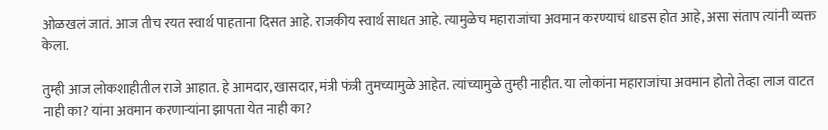ओळखलं जातं. आज तीच रयत स्वार्थ पाहताना दिसत आहे. राजकीय स्वार्थ साधत आहे. त्यामुळेच महाराजांचा अवमान करण्याचं धाडस होत आहे, असा संताप त्यांनी व्यक्त केला.

तुम्ही आज लोकशाहीतील राजे आहात. हे आमदार, खासदार, मंत्री फंत्री तुमच्यामुळे आहेत. त्यांच्यामुळे तुम्ही नाहीत. या लोकांना महाराजांचा अवमान होतो तेव्हा लाज वाटत नाही का? यांना अवमान करणाऱ्यांना झापता येत नाही का?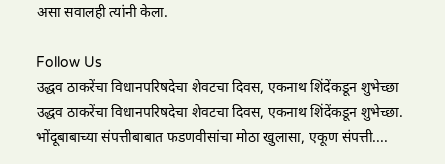असा सवालही त्यांनी केला.

Follow Us
उद्धव ठाकरेंचा विधानपरिषदेचा शेवटचा दिवस, एकनाथ शिंदेंकडून शुभेच्छा
उद्धव ठाकरेंचा विधानपरिषदेचा शेवटचा दिवस, एकनाथ शिंदेंकडून शुभेच्छा.
भोंदूबाबाच्या संपत्तीबाबात फडणवीसांचा मोठा खुलासा, एकूण संपत्ती....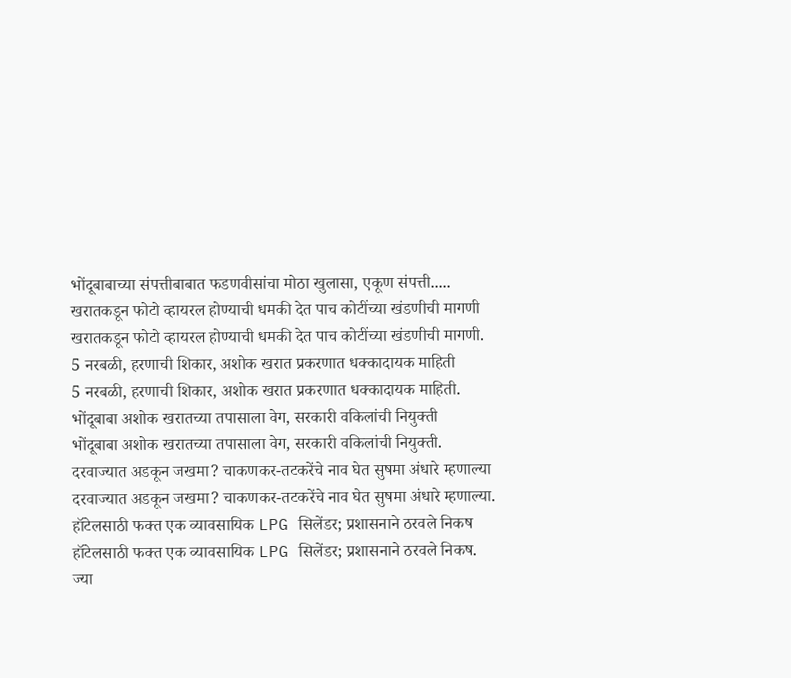भोंदूबाबाच्या संपत्तीबाबात फडणवीसांचा मोठा खुलासा, एकूण संपत्ती.....
खरातकडून फोटो व्हायरल होण्याची धमकी देत पाच कोटींच्या खंडणीची मागणी
खरातकडून फोटो व्हायरल होण्याची धमकी देत पाच कोटींच्या खंडणीची मागणी.
5 नरबळी, हरणाची शिकार, अशोक खरात प्रकरणात धक्कादायक माहिती
5 नरबळी, हरणाची शिकार, अशोक खरात प्रकरणात धक्कादायक माहिती.
भोंदूबाबा अशोक खरातच्या तपासाला वेग, सरकारी वकिलांची नियुक्ती
भोंदूबाबा अशोक खरातच्या तपासाला वेग, सरकारी वकिलांची नियुक्ती.
दरवाज्यात अडकून जखमा? चाकणकर-तटकरेंचे नाव घेत सुषमा अंधारे म्हणाल्या
दरवाज्यात अडकून जखमा? चाकणकर-तटकरेंचे नाव घेत सुषमा अंधारे म्हणाल्या.
हॉटेलसाठी फक्त एक व्यावसायिक LPG सिलेंडर; प्रशासनाने ठरवले निकष
हॉटेलसाठी फक्त एक व्यावसायिक LPG सिलेंडर; प्रशासनाने ठरवले निकष.
ज्या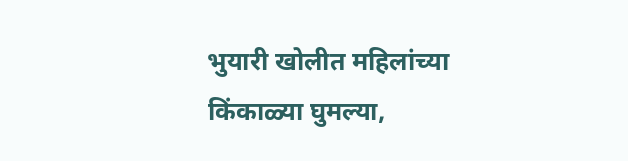भुयारी खोलीत महिलांच्या किंकाळ्या घुमल्या,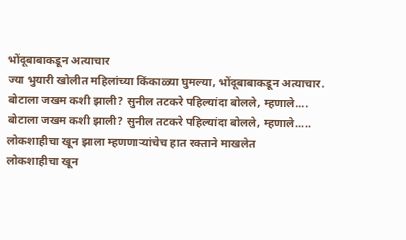भोंदूबाबाकडून अत्याचार
ज्या भुयारी खोलीत महिलांच्या किंकाळ्या घुमल्या, भोंदूबाबाकडून अत्याचार.
बोटाला जखम कशी झाली? सुनील तटकरे पहिल्यांदा बोलले, म्हणाले....
बोटाला जखम कशी झाली? सुनील तटकरे पहिल्यांदा बोलले, म्हणाले.....
लोकशाहीचा खून झाला म्हणणाऱ्यांचेच हात रक्ताने माखलेत
लोकशाहीचा खून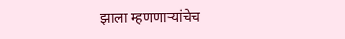झाला म्हणणाऱ्यांचेच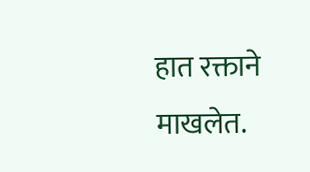हात रक्ताने माखलेत.